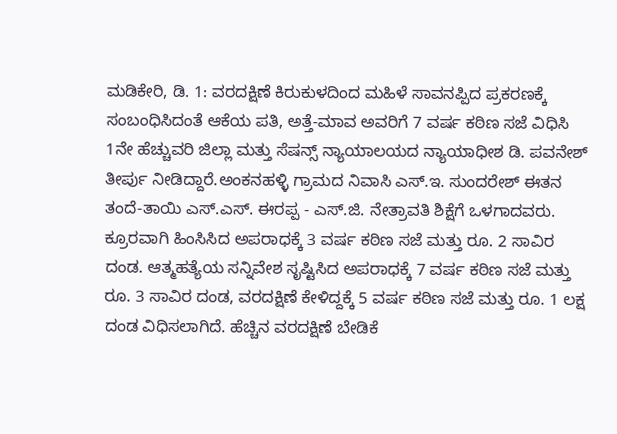ಮಡಿಕೇರಿ, ಡಿ. 1: ವರದಕ್ಷಿಣೆ ಕಿರುಕುಳದಿಂದ ಮಹಿಳೆ ಸಾವನಪ್ಪಿದ ಪ್ರಕರಣಕ್ಕೆ ಸಂಬಂಧಿಸಿದಂತೆ ಆಕೆಯ ಪತಿ, ಅತ್ತೆ-ಮಾವ ಅವರಿಗೆ 7 ವರ್ಷ ಕಠಿಣ ಸಜೆ ವಿಧಿಸಿ 1ನೇ ಹೆಚ್ಚುವರಿ ಜಿಲ್ಲಾ ಮತ್ತು ಸೆಷನ್ಸ್ ನ್ಯಾಯಾಲಯದ ನ್ಯಾಯಾಧೀಶ ಡಿ. ಪವನೇಶ್ ತೀರ್ಪು ನೀಡಿದ್ದಾರೆ.ಅಂಕನಹಳ್ಳಿ ಗ್ರಾಮದ ನಿವಾಸಿ ಎಸ್.ಇ. ಸುಂದರೇಶ್ ಈತನ ತಂದೆ-ತಾಯಿ ಎಸ್.ಎಸ್. ಈರಪ್ಪ - ಎಸ್.ಜಿ. ನೇತ್ರಾವತಿ ಶಿಕ್ಷೆಗೆ ಒಳಗಾದವರು. ಕ್ರೂರವಾಗಿ ಹಿಂಸಿಸಿದ ಅಪರಾಧಕ್ಕೆ 3 ವರ್ಷ ಕಠಿಣ ಸಜೆ ಮತ್ತು ರೂ. 2 ಸಾವಿರ ದಂಡ. ಆತ್ಮಹತ್ಯೆಯ ಸನ್ನಿವೇಶ ಸೃಷ್ಟಿಸಿದ ಅಪರಾಧಕ್ಕೆ 7 ವರ್ಷ ಕಠಿಣ ಸಜೆ ಮತ್ತು ರೂ. 3 ಸಾವಿರ ದಂಡ, ವರದಕ್ಷಿಣೆ ಕೇಳಿದ್ದಕ್ಕೆ 5 ವರ್ಷ ಕಠಿಣ ಸಜೆ ಮತ್ತು ರೂ. 1 ಲಕ್ಷ ದಂಡ ವಿಧಿಸಲಾಗಿದೆ. ಹೆಚ್ಚಿನ ವರದಕ್ಷಿಣೆ ಬೇಡಿಕೆ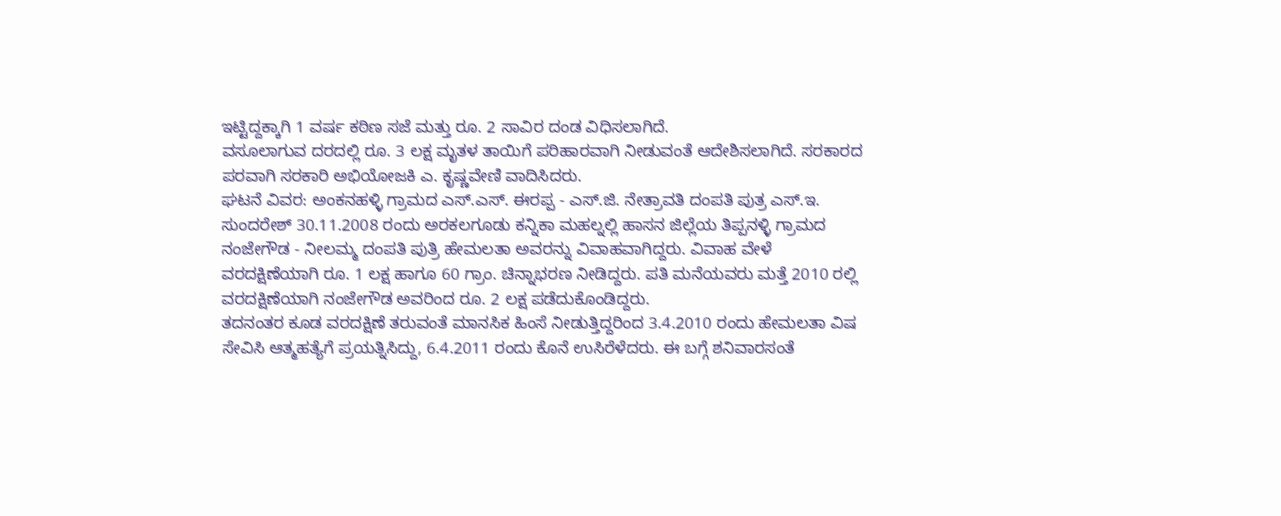ಇಟ್ಟಿದ್ದಕ್ಕಾಗಿ 1 ವರ್ಷ ಕಠಿಣ ಸಜೆ ಮತ್ತು ರೂ. 2 ಸಾವಿರ ದಂಡ ವಿಧಿಸಲಾಗಿದೆ.
ವಸೂಲಾಗುವ ದರದಲ್ಲಿ ರೂ. 3 ಲಕ್ಷ ಮೃತಳ ತಾಯಿಗೆ ಪರಿಹಾರವಾಗಿ ನೀಡುವಂತೆ ಆದೇಶಿಸಲಾಗಿದೆ. ಸರಕಾರದ ಪರವಾಗಿ ಸರಕಾರಿ ಅಭಿಯೋಜಕಿ ಎ. ಕೃಷ್ಣವೇಣಿ ವಾದಿಸಿದರು.
ಘಟನೆ ವಿವರ: ಅಂಕನಹಳ್ಳಿ ಗ್ರಾಮದ ಎಸ್.ಎಸ್. ಈರಪ್ಪ - ಎಸ್.ಜಿ. ನೇತ್ರಾವತಿ ದಂಪತಿ ಪುತ್ರ ಎಸ್.ಇ. ಸುಂದರೇಶ್ 30.11.2008 ರಂದು ಅರಕಲಗೂಡು ಕನ್ನಿಕಾ ಮಹಲ್ನಲ್ಲಿ ಹಾಸನ ಜಿಲ್ಲೆಯ ತಿಪ್ಪನಳ್ಳಿ ಗ್ರಾಮದ ನಂಜೇಗೌಡ - ನೀಲಮ್ಮ ದಂಪತಿ ಪುತ್ರಿ ಹೇಮಲತಾ ಅವರನ್ನು ವಿವಾಹವಾಗಿದ್ದರು. ವಿವಾಹ ವೇಳೆ ವರದಕ್ಷಿಣೆಯಾಗಿ ರೂ. 1 ಲಕ್ಷ ಹಾಗೂ 60 ಗ್ರಾಂ. ಚಿನ್ನಾಭರಣ ನೀಡಿದ್ದರು. ಪತಿ ಮನೆಯವರು ಮತ್ತೆ 2010 ರಲ್ಲಿ ವರದಕ್ಷಿಣೆಯಾಗಿ ನಂಜೇಗೌಡ ಅವರಿಂದ ರೂ. 2 ಲಕ್ಷ ಪಡೆದುಕೊಂಡಿದ್ದರು.
ತದನಂತರ ಕೂಡ ವರದಕ್ಷಿಣೆ ತರುವಂತೆ ಮಾನಸಿಕ ಹಿಂಸೆ ನೀಡುತ್ತಿದ್ದರಿಂದ 3.4.2010 ರಂದು ಹೇಮಲತಾ ವಿಷ ಸೇವಿಸಿ ಆತ್ಮಹತ್ಯೆಗೆ ಪ್ರಯತ್ನಿಸಿದ್ದು, 6.4.2011 ರಂದು ಕೊನೆ ಉಸಿರೆಳೆದರು. ಈ ಬಗ್ಗೆ ಶನಿವಾರಸಂತೆ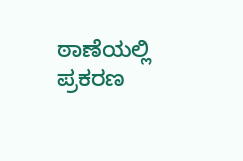ಠಾಣೆಯಲ್ಲಿ ಪ್ರಕರಣ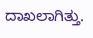ದಾಖಲಾಗಿತ್ತು.